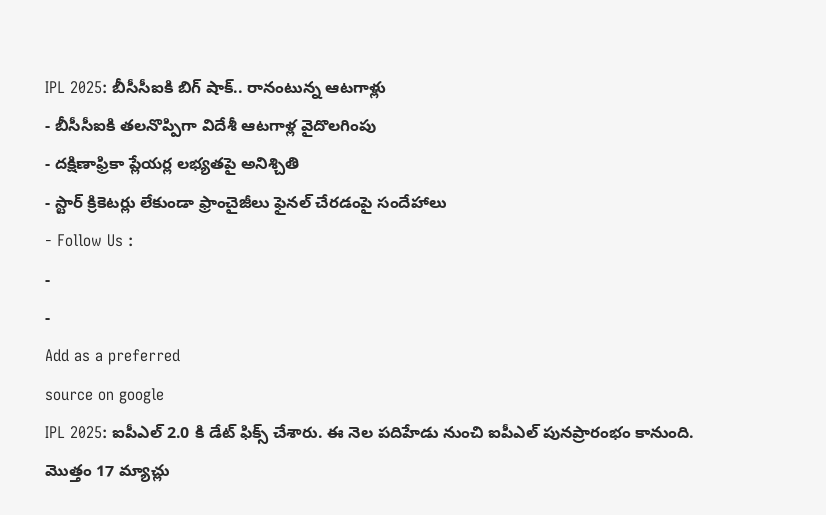IPL 2025: బీసీసీఐకి బిగ్ షాక్.. రానంటున్న ఆటగాళ్లు
- బీసీసీఐకి తలనొప్పిగా విదేశీ ఆటగాళ్ల వైదొలగింపు
- దక్షిణాఫ్రికా ప్లేయర్ల లభ్యతపై అనిశ్చితి
- స్టార్ క్రికెటర్లు లేకుండా ఫ్రాంచైజీలు ఫైనల్ చేరడంపై సందేహాలు
- Follow Us :
-
-
Add as a preferred
source on google
IPL 2025: ఐపీఎల్ 2.0 కి డేట్ ఫిక్స్ చేశారు. ఈ నెల పదిహేడు నుంచి ఐపీఎల్ పునప్రారంభం కానుంది. మొత్తం 17 మ్యాచ్లు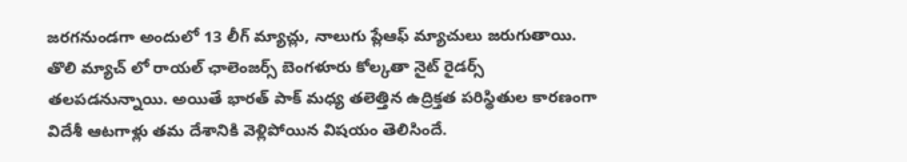జరగనుండగా అందులో 13 లీగ్ మ్యాచ్లు, నాలుగు ప్లేఆఫ్ మ్యాచులు జరుగుతాయి. తొలి మ్యాచ్ లో రాయల్ ఛాలెంజర్స్ బెంగళూరు కోల్కతా నైట్ రైడర్స్ తలపడనున్నాయి. అయితే భారత్ పాక్ మధ్య తలెత్తిన ఉద్రిక్తత పరిస్థితుల కారణంగా విదేశీ ఆటగాళ్లు తమ దేశానికి వెళ్లిపోయిన విషయం తెలిసిందే.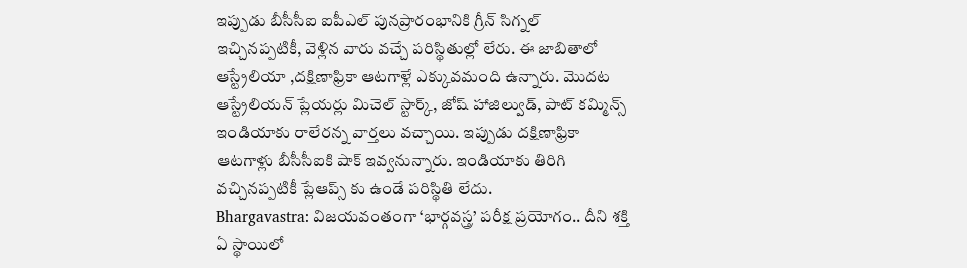ఇప్పుడు బీసీసీఐ ఐపీఎల్ పునప్రారంభానికి గ్రీన్ సిగ్నల్ ఇచ్చినప్పటికీ, వెళ్లిన వారు వచ్చే పరిస్థితుల్లో లేరు. ఈ జాబితాలో ఆస్ట్రేలియా ,దక్షిణాఫ్రికా ఆటగాళ్లే ఎక్కువమంది ఉన్నారు. మొదట ఆస్ట్రేలియన్ ప్లేయర్లు మిచెల్ స్టార్క్, జోష్ హాజిల్వుడ్, పాట్ కమ్మిన్స్ ఇండియాకు రాలేరన్న వార్తలు వచ్చాయి. ఇప్పుడు దక్షిణాఫ్రికా ఆటగాళ్లు బీసీసీఐకి షాక్ ఇవ్వనున్నారు. ఇండియాకు తిరిగి వచ్చినప్పటికీ ప్లేఆప్స్ కు ఉండే పరిస్థితి లేదు.
Bhargavastra: విజయవంతంగా ‘భార్గవస్త్ర’ పరీక్ష ప్రయోగం.. దీని శక్తి ఏ స్థాయిలో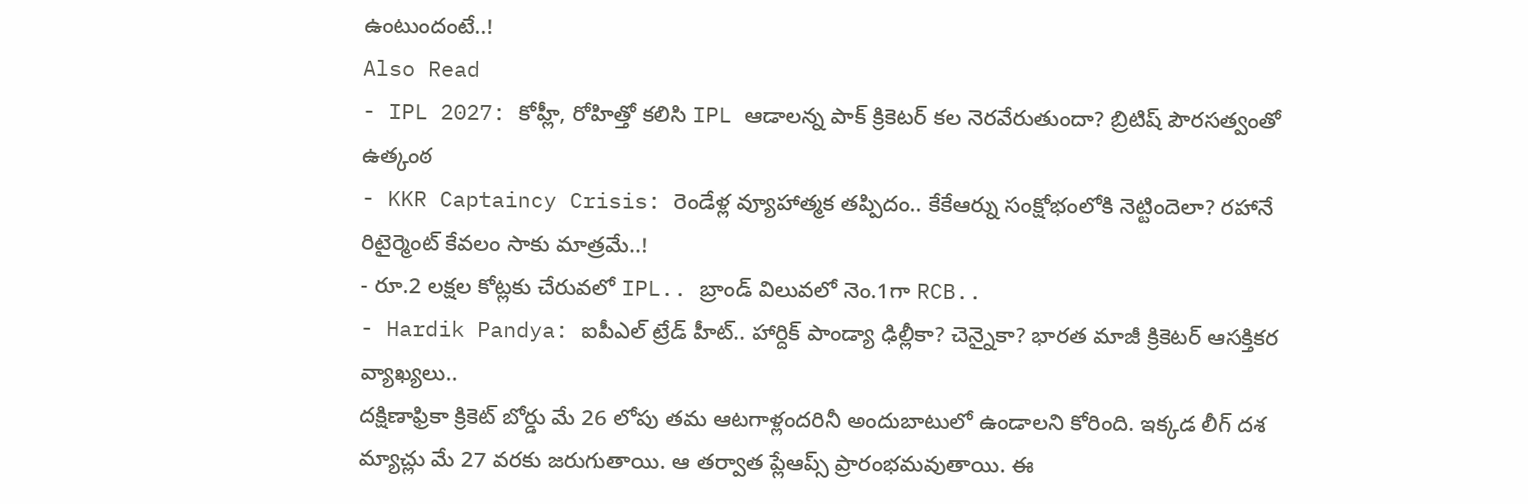ఉంటుందంటే..!
Also Read
- IPL 2027: కోహ్లీ, రోహిత్తో కలిసి IPL ఆడాలన్న పాక్ క్రికెటర్ కల నెరవేరుతుందా? బ్రిటిష్ పౌరసత్వంతో ఉత్కంఠ
- KKR Captaincy Crisis: రెండేళ్ల వ్యూహాత్మక తప్పిదం.. కేకేఆర్ను సంక్షోభంలోకి నెట్టిందెలా? రహానే రిటైర్మెంట్ కేవలం సాకు మాత్రమే..!
- రూ.2 లక్షల కోట్లకు చేరువలో IPL.. బ్రాండ్ విలువలో నెం.1గా RCB..
- Hardik Pandya: ఐపీఎల్ ట్రేడ్ హీట్.. హార్దిక్ పాండ్యా ఢిల్లీకా? చెన్నైకా? భారత మాజీ క్రికెటర్ ఆసక్తికర వ్యాఖ్యలు..
దక్షిణాఫ్రికా క్రికెట్ బోర్డు మే 26 లోపు తమ ఆటగాళ్లందరినీ అందుబాటులో ఉండాలని కోరింది. ఇక్కడ లీగ్ దశ మ్యాచ్లు మే 27 వరకు జరుగుతాయి. ఆ తర్వాత ప్లేఆప్స్ ప్రారంభమవుతాయి. ఈ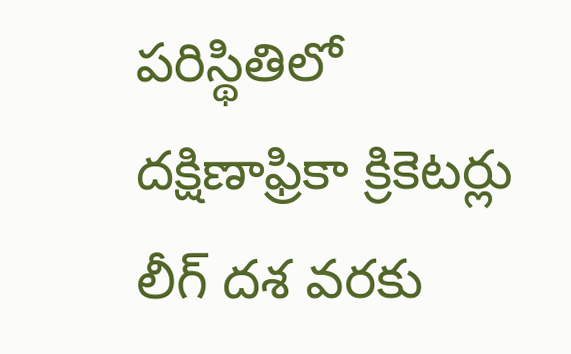పరిస్థితిలో దక్షిణాఫ్రికా క్రికెటర్లు లీగ్ దశ వరకు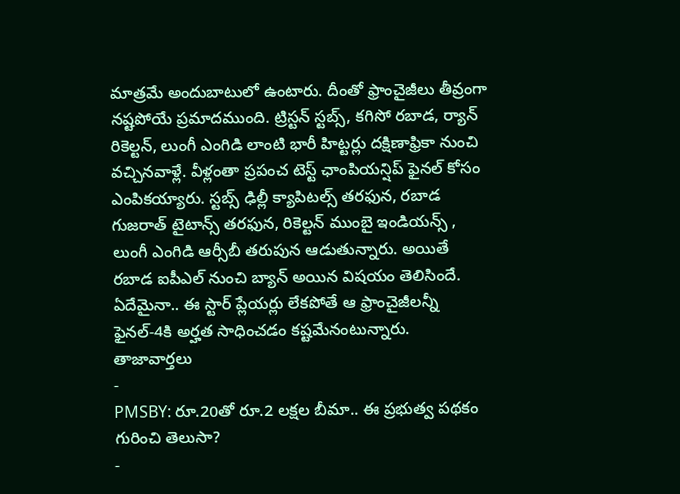మాత్రమే అందుబాటులో ఉంటారు. దీంతో ఫ్రాంచైజీలు తీవ్రంగా నష్టపోయే ప్రమాదముంది. ట్రిస్టన్ స్టబ్స్, కగిసో రబాడ, ర్యాన్ రికెల్టన్, లుంగీ ఎంగిడి లాంటి భారీ హిట్టర్లు దక్షిణాఫ్రికా నుంచి వచ్చినవాళ్లే. వీళ్లంతా ప్రపంచ టెస్ట్ ఛాంపియన్షిప్ ఫైనల్ కోసం ఎంపికయ్యారు. స్టబ్స్ ఢిల్లీ క్యాపిటల్స్ తరఫున, రబాడ గుజరాత్ టైటాన్స్ తరఫున, రికెల్టన్ ముంబై ఇండియన్స్ , లుంగీ ఎంగిడి ఆర్సీబీ తరుపున ఆడుతున్నారు. అయితే రబాడ ఐపీఎల్ నుంచి బ్యాన్ అయిన విషయం తెలిసిందే. ఏదేమైనా.. ఈ స్టార్ ప్లేయర్లు లేకపోతే ఆ ఫ్రాంచైజీలన్నీ ఫైనల్-4కి అర్హత సాధించడం కష్టమేనంటున్నారు.
తాజావార్తలు
-
PMSBY: రూ.20తో రూ.2 లక్షల బీమా.. ఈ ప్రభుత్వ పథకం గురించి తెలుసా?
-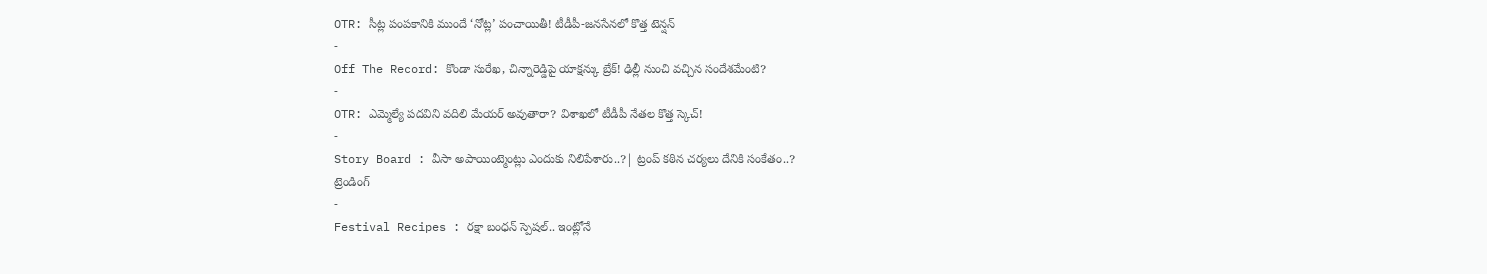OTR: సీట్ల పంపకానికి ముందే ‘నోట్ల’ పంచాయితీ! టీడీపీ-జనసేనలో కొత్త టెన్షన్
-
Off The Record: కొండా సురేఖ, చిన్నారెడ్డిపై యాక్షన్కు బ్రేక్! ఢిల్లీ నుంచి వచ్చిన సందేశమేంటి?
-
OTR: ఎమ్మెల్యే పదవిని వదిలి మేయర్ అవుతారా? విశాఖలో టీడీపీ నేతల కొత్త స్కెచ్!
-
Story Board : వీసా అపాయింట్మెంట్లు ఎందుకు నిలిపేశారు..?| ట్రంప్ కఠిన చర్యలు దేనికి సంకేతం..?
ట్రెండింగ్
-
Festival Recipes : రక్షా బంధన్ స్పెషల్.. ఇంట్లోనే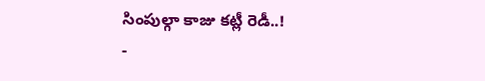సింపుల్గా కాజు కట్లీ రెడీ..!
-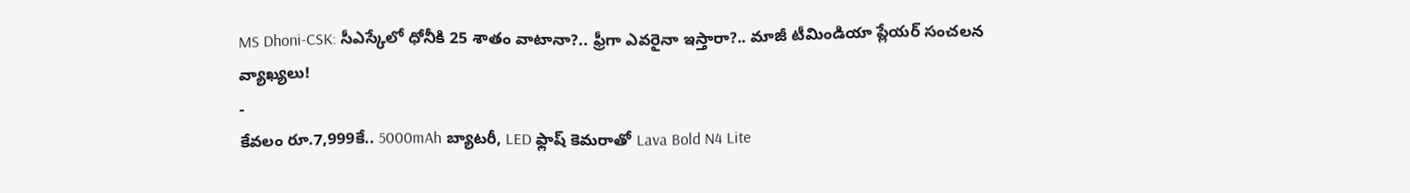MS Dhoni-CSK: సీఎస్కేలో ధోనీకి 25 శాతం వాటానా?.. ఫ్రీగా ఎవరైనా ఇస్తారా?.. మాజీ టీమిండియా ప్లేయర్ సంచలన వ్యాఖ్యలు!
-
కేవలం రూ.7,999కే.. 5000mAh బ్యాటరీ, LED ఫ్లాష్ కెమరాతో Lava Bold N4 Lite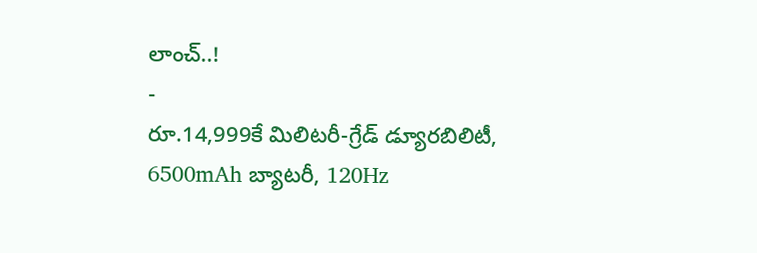లాంచ్..!
-
రూ.14,999కే మిలిటరీ-గ్రేడ్ డ్యూరబిలిటీ, 6500mAh బ్యాటరీ, 120Hz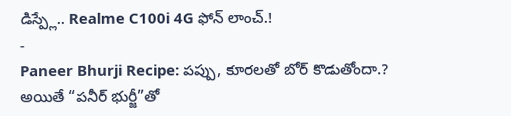డిస్ప్లే.. Realme C100i 4G ఫోన్ లాంచ్.!
-
Paneer Bhurji Recipe: పప్పు, కూరలతో బోర్ కొడుతోందా.? అయితే “పనీర్ భుర్జీ”తో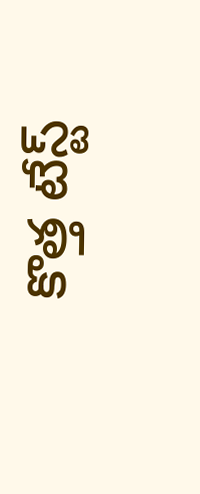కొత్త టేస్ట్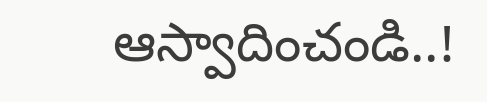ఆస్వాదించండి..!